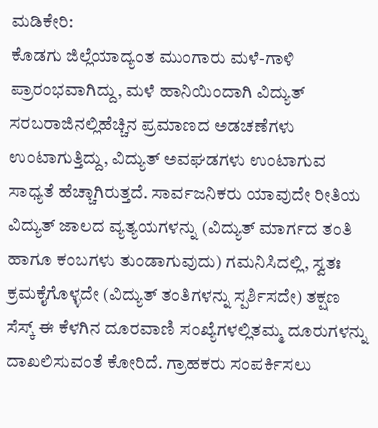ಮಡಿಕೇರಿ:
ಕೊಡಗು ಜಿಲ್ಲೆಯಾದ್ಯಂತ ಮುಂಗಾರು ಮಳೆ-ಗಾಳಿ ಪ್ರಾರಂಭವಾಗಿದ್ದು, ಮಳೆ ಹಾನಿಯಿಂದಾಗಿ ವಿದ್ಯುತ್ ಸರಬರಾಜಿನಲ್ಲಿಹೆಚ್ಚಿನ ಪ್ರಮಾಣದ ಅಡಚಣೆಗಳು ಉಂಟಾಗುತ್ತಿದ್ದು, ವಿದ್ಯುತ್ ಅವಘಡಗಳು ಉಂಟಾಗುವ ಸಾಧ್ಯತೆ ಹೆಚ್ಚಾಗಿರುತ್ತದೆ. ಸಾರ್ವಜನಿಕರು ಯಾವುದೇ ರೀತಿಯ ವಿದ್ಯುತ್ ಜಾಲದ ವ್ಯತ್ಯಯಗಳನ್ನು (ವಿದ್ಯುತ್ ಮಾರ್ಗದ ತಂತಿ ಹಾಗೂ ಕಂಬಗಳು ತುಂಡಾಗುವುದು) ಗಮನಿಸಿದಲ್ಲಿ, ಸ್ವತಃ ಕ್ರಮಕೈಗೊಳ್ಳದೇ (ವಿದ್ಯುತ್ ತಂತಿಗಳನ್ನು ಸ್ಪರ್ಶಿಸದೇ) ತಕ್ಷಣ ಸೆಸ್ಕ್ ಈ ಕೆಳಗಿನ ದೂರವಾಣಿ ಸಂಖ್ಯೆಗಳಲ್ಲಿತಮ್ಮ ದೂರುಗಳನ್ನು ದಾಖಲಿಸುವಂತೆ ಕೋರಿದೆ. ಗ್ರಾಹಕರು ಸಂಪರ್ಕಿಸಲು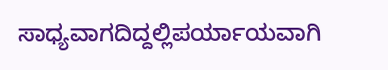ಸಾಧ್ಯವಾಗದಿದ್ದಲ್ಲಿಪರ್ಯಾಯವಾಗಿ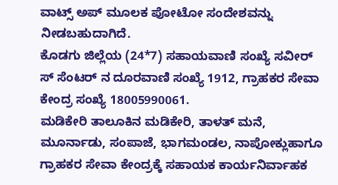ವಾಟ್ಸ್ ಅಪ್ ಮೂಲಕ ಪೋಟೋ ಸಂದೇಶವನ್ನು ನೀಡಬಹುದಾಗಿದೆ.
ಕೊಡಗು ಜಿಲ್ಲೆಯ (24*7) ಸಹಾಯವಾಣಿ ಸಂಖ್ಯೆ ಸವೀರ್ ಸ್ ಸೆಂಟರ್ ನ ದೂರವಾಣಿ ಸಂಖ್ಯೆ 1912, ಗ್ರಾಹಕರ ಸೇವಾ ಕೇಂದ್ರ ಸಂಖ್ಯೆ 18005990061.
ಮಡಿಕೇರಿ ತಾಲೂಕಿನ ಮಡಿಕೇರಿ, ತಾಳತ್ ಮನೆ, ಮೂರ್ನಾಡು, ಸಂಪಾಜೆ, ಭಾಗಮಂಡಲ, ನಾಪೋಕ್ಲುಹಾಗೂ ಗ್ರಾಹಕರ ಸೇವಾ ಕೇಂದ್ರಕ್ಕೆ ಸಹಾಯಕ ಕಾರ್ಯನಿರ್ವಾಹಕ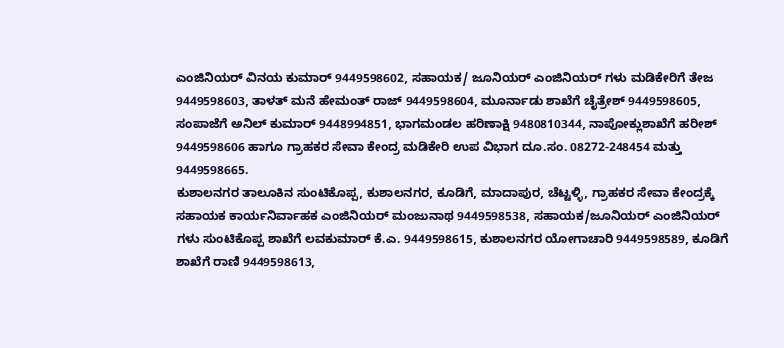ಎಂಜಿನಿಯರ್ ವಿನಯ ಕುಮಾರ್ 9449598602, ಸಹಾಯಕ/ ಜೂನಿಯರ್ ಎಂಜಿನಿಯರ್ ಗಳು ಮಡಿಕೇರಿಗೆ ತೇಜ 9449598603, ತಾಳತ್ ಮನೆ ಹೇಮಂತ್ ರಾಜ್ 9449598604, ಮೂರ್ನಾಡು ಶಾಖೆಗೆ ಚೈತ್ರೇಶ್ 9449598605, ಸಂಪಾಜೆಗೆ ಅನಿಲ್ ಕುಮಾರ್ 9448994851, ಭಾಗಮಂಡಲ ಹರಿಣಾಕ್ಷಿ 9480810344, ನಾಪೋಕ್ಲುಶಾಖೆಗೆ ಹರೀಶ್ 9449598606 ಹಾಗೂ ಗ್ರಾಹಕರ ಸೇವಾ ಕೇಂದ್ರ ಮಡಿಕೇರಿ ಉಪ ವಿಭಾಗ ದೂ.ಸಂ. 08272-248454 ಮತ್ತು 9449598665.
ಕುಶಾಲನಗರ ತಾಲೂಕಿನ ಸುಂಟಿಕೊಪ್ಪ, ಕುಶಾಲನಗರ, ಕೂಡಿಗೆ, ಮಾದಾಪುರ, ಚೆಟ್ಟಳ್ಳಿ, ಗ್ರಾಹಕರ ಸೇವಾ ಕೇಂದ್ರಕ್ಕೆ ಸಹಾಯಕ ಕಾರ್ಯನಿರ್ವಾಹಕ ಎಂಜಿನಿಯರ್ ಮಂಜುನಾಥ 9449598538, ಸಹಾಯಕ/ಜೂನಿಯರ್ ಎಂಜಿನಿಯರ್ ಗಳು ಸುಂಟಿಕೊಪ್ಪ ಶಾಖೆಗೆ ಲವಕುಮಾರ್ ಕೆ.ಎ. 9449598615, ಕುಶಾಲನಗರ ಯೋಗಾಚಾರಿ 9449598589, ಕೂಡಿಗೆ ಶಾಖೆಗೆ ರಾಣಿ 9449598613,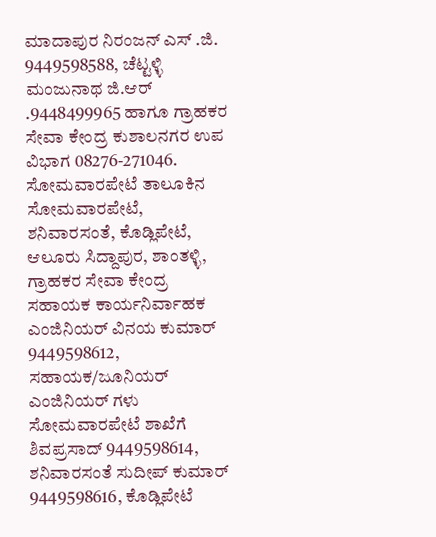ಮಾದಾಪುರ ನಿರಂಜನ್ ಎಸ್ .ಜಿ. 9449598588, ಚೆಟ್ಟಳ್ಳಿ ಮಂಜುನಾಥ ಜಿ.ಆರ್ .9448499965 ಹಾಗೂ ಗ್ರಾಹಕರ ಸೇವಾ ಕೇಂದ್ರ ಕುಶಾಲನಗರ ಉಪ ವಿಭಾಗ 08276-271046.
ಸೋಮವಾರಪೇಟೆ ತಾಲೂಕಿನ ಸೋಮವಾರಪೇಟೆ, ಶನಿವಾರಸಂತೆ, ಕೊಡ್ಲಿಪೇಟೆ, ಆಲೂರು ಸಿದ್ದಾಪುರ, ಶಾಂತಳ್ಳಿ, ಗ್ರಾಹಕರ ಸೇವಾ ಕೇಂದ್ರ ಸಹಾಯಕ ಕಾರ್ಯನಿರ್ವಾಹಕ ಎಂಜಿನಿಯರ್ ವಿನಯ ಕುಮಾರ್ 9449598612, ಸಹಾಯಕ/ಜೂನಿಯರ್ ಎಂಜಿನಿಯರ್ ಗಳು ಸೋಮವಾರಪೇಟೆ ಶಾಖೆಗೆ ಶಿವಪ್ರಸಾದ್ 9449598614, ಶನಿವಾರಸಂತೆ ಸುದೀಪ್ ಕುಮಾರ್ 9449598616, ಕೊಡ್ಲಿಪೇಟೆ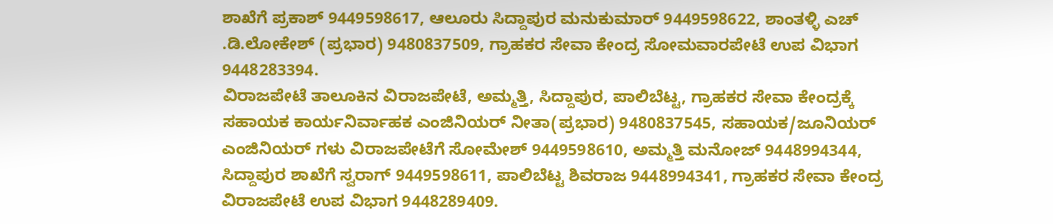ಶಾಖೆಗೆ ಪ್ರಕಾಶ್ 9449598617, ಆಲೂರು ಸಿದ್ದಾಪುರ ಮನುಕುಮಾರ್ 9449598622, ಶಾಂತಳ್ಳಿ ಎಚ್ .ಡಿ.ಲೋಕೇಶ್ (ಪ್ರಭಾರ) 9480837509, ಗ್ರಾಹಕರ ಸೇವಾ ಕೇಂದ್ರ ಸೋಮವಾರಪೇಟೆ ಉಪ ವಿಭಾಗ 9448283394.
ವಿರಾಜಪೇಟೆ ತಾಲೂಕಿನ ವಿರಾಜಪೇಟೆ, ಅಮ್ಮತ್ತಿ, ಸಿದ್ದಾಪುರ, ಪಾಲಿಬೆಟ್ಟ, ಗ್ರಾಹಕರ ಸೇವಾ ಕೇಂದ್ರಕ್ಕೆ ಸಹಾಯಕ ಕಾರ್ಯನಿರ್ವಾಹಕ ಎಂಜಿನಿಯರ್ ನೀತಾ(ಪ್ರಭಾರ) 9480837545, ಸಹಾಯಕ/ಜೂನಿಯರ್ ಎಂಜಿನಿಯರ್ ಗಳು ವಿರಾಜಪೇಟೆಗೆ ಸೋಮೇಶ್ 9449598610, ಅಮ್ಮತ್ತಿ ಮನೋಜ್ 9448994344, ಸಿದ್ದಾಪುರ ಶಾಖೆಗೆ ಸ್ವರಾಗ್ 9449598611, ಪಾಲಿಬೆಟ್ಟ ಶಿವರಾಜ 9448994341, ಗ್ರಾಹಕರ ಸೇವಾ ಕೇಂದ್ರ ವಿರಾಜಪೇಟೆ ಉಪ ವಿಭಾಗ 9448289409.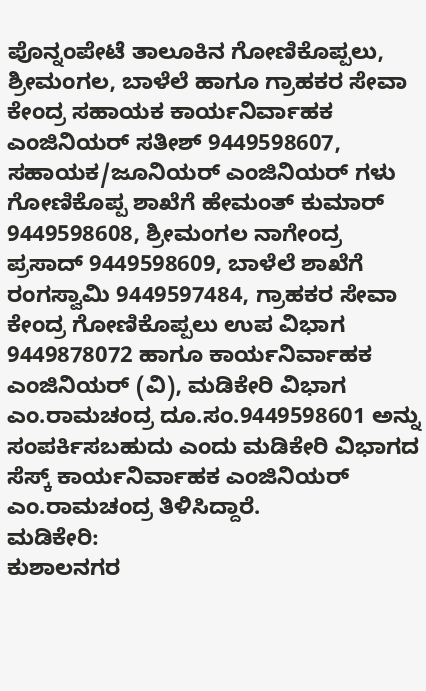ಪೊನ್ನಂಪೇಟೆ ತಾಲೂಕಿನ ಗೋಣಿಕೊಪ್ಪಲು, ಶ್ರೀಮಂಗಲ, ಬಾಳೆಲೆ ಹಾಗೂ ಗ್ರಾಹಕರ ಸೇವಾ ಕೇಂದ್ರ ಸಹಾಯಕ ಕಾರ್ಯನಿರ್ವಾಹಕ ಎಂಜಿನಿಯರ್ ಸತೀಶ್ 9449598607, ಸಹಾಯಕ/ಜೂನಿಯರ್ ಎಂಜಿನಿಯರ್ ಗಳು ಗೋಣಿಕೊಪ್ಪ ಶಾಖೆಗೆ ಹೇಮಂತ್ ಕುಮಾರ್ 9449598608, ಶ್ರೀಮಂಗಲ ನಾಗೇಂದ್ರ ಪ್ರಸಾದ್ 9449598609, ಬಾಳೆಲೆ ಶಾಖೆಗೆ ರಂಗಸ್ವಾಮಿ 9449597484, ಗ್ರಾಹಕರ ಸೇವಾ ಕೇಂದ್ರ ಗೋಣಿಕೊಪ್ಪಲು ಉಪ ವಿಭಾಗ 9449878072 ಹಾಗೂ ಕಾರ್ಯನಿರ್ವಾಹಕ ಎಂಜಿನಿಯರ್ (ವಿ), ಮಡಿಕೇರಿ ವಿಭಾಗ ಎಂ.ರಾಮಚಂದ್ರ ದೂ.ಸಂ.9449598601 ಅನ್ನು ಸಂಪರ್ಕಿಸಬಹುದು ಎಂದು ಮಡಿಕೇರಿ ವಿಭಾಗದ ಸೆಸ್ಕ್ ಕಾರ್ಯನಿರ್ವಾಹಕ ಎಂಜಿನಿಯರ್ ಎಂ.ರಾಮಚಂದ್ರ ತಿಳಿಸಿದ್ದಾರೆ.
ಮಡಿಕೇರಿ:
ಕುಶಾಲನಗರ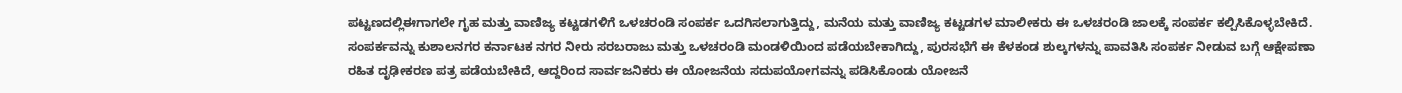ಪಟ್ಟಣದಲ್ಲಿಈಗಾಗಲೇ ಗೃಹ ಮತ್ತು ವಾಣಿಜ್ಯ ಕಟ್ಟಡಗಳಿಗೆ ಒಳಚರಂಡಿ ಸಂಪರ್ಕ ಒದಗಿಸಲಾಗುತ್ತಿದ್ದು, ಮನೆಯ ಮತ್ತು ವಾಣಿಜ್ಯ ಕಟ್ಟಡಗಳ ಮಾಲೀಕರು ಈ ಒಳಚರಂಡಿ ಜಾಲಕ್ಕೆ ಸಂಪರ್ಕ ಕಲ್ಪಿಸಿಕೊಳ್ಳಬೇಕಿದೆ.
ಸಂಪರ್ಕವನ್ನು ಕುಶಾಲನಗರ ಕರ್ನಾಟಕ ನಗರ ನೀರು ಸರಬರಾಜು ಮತ್ತು ಒಳಚರಂಡಿ ಮಂಡಳಿಯಿಂದ ಪಡೆಯಬೇಕಾಗಿದ್ದು, ಪುರಸಭೆಗೆ ಈ ಕೆಳಕಂಡ ಶುಲ್ಕಗಳನ್ನು ಪಾವತಿಸಿ ಸಂಪರ್ಕ ನೀಡುವ ಬಗ್ಗೆ ಆಕ್ಷೇಪಣಾ ರಹಿತ ದೃಢೀಕರಣ ಪತ್ರ ಪಡೆಯಬೇಕಿದೆ, ಆದ್ದರಿಂದ ಸಾರ್ವಜನಿಕರು ಈ ಯೋಜನೆಯ ಸದುಪಯೋಗವನ್ನು ಪಡಿಸಿಕೊಂಡು ಯೋಜನೆ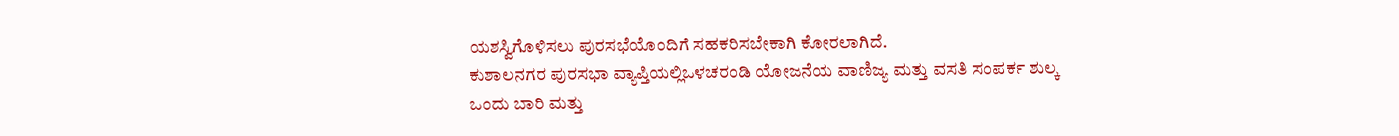ಯಶಸ್ವಿಗೊಳಿಸಲು ಪುರಸಭೆಯೊಂದಿಗೆ ಸಹಕರಿಸಬೇಕಾಗಿ ಕೋರಲಾಗಿದೆ.
ಕುಶಾಲನಗರ ಪುರಸಭಾ ವ್ಯಾಪ್ತಿಯಲ್ಲಿಒಳಚರಂಡಿ ಯೋಜನೆಯ ವಾಣಿಜ್ಯ ಮತ್ತು ವಸತಿ ಸಂಪರ್ಕ ಶುಲ್ಕ ಒಂದು ಬಾರಿ ಮತ್ತು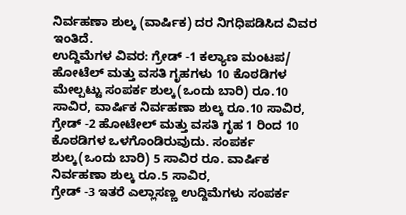ನಿರ್ವಹಣಾ ಶುಲ್ಕ (ವಾರ್ಷಿಕ) ದರ ನಿಗಧಿಪಡಿಸಿದ ವಿವರ ಇಂತಿದೆ.
ಉದ್ದಿಮೆಗಳ ವಿವರ: ಗ್ರೇಡ್ -1 ಕಲ್ಯಾಣ ಮಂಟಪ/ ಹೋಟೆಲ್ ಮತ್ತು ವಸತಿ ಗೃಹಗಳು 10 ಕೊಠಡಿಗಳ ಮೇಲ್ಪಟ್ಟು ಸಂಪರ್ಕ ಶುಲ್ಕ(ಒಂದು ಬಾರಿ) ರೂ.10 ಸಾವಿರ, ವಾರ್ಷಿಕ ನಿರ್ವಹಣಾ ಶುಲ್ಕ ರೂ.10 ಸಾವಿರ,
ಗ್ರೇಡ್ -2 ಹೋಟೇಲ್ ಮತ್ತು ವಸತಿ ಗೃಹ 1 ರಿಂದ 10 ಕೊಠಡಿಗಳ ಒಳಗೊಂಡಿರುವುದು. ಸಂಪರ್ಕ ಶುಲ್ಕ(ಒಂದು ಬಾರಿ) 5 ಸಾವಿರ ರೂ. ವಾರ್ಷಿಕ ನಿರ್ವಹಣಾ ಶುಲ್ಕ ರೂ.5 ಸಾವಿರ,
ಗ್ರೇಡ್ -3 ಇತರೆ ಎಲ್ಲಾಸಣ್ಣ ಉದ್ದಿಮೆಗಳು ಸಂಪರ್ಕ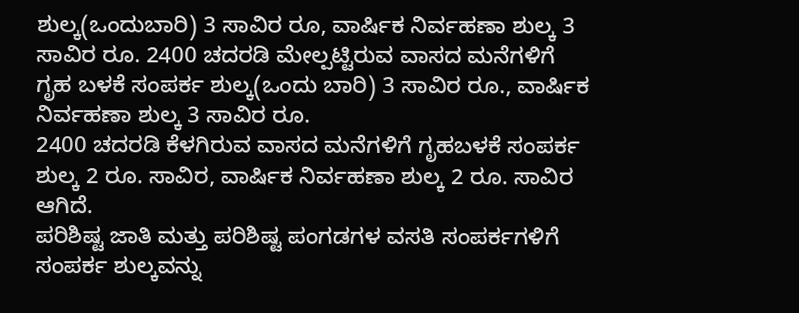ಶುಲ್ಕ(ಒಂದುಬಾರಿ) 3 ಸಾವಿರ ರೂ, ವಾರ್ಷಿಕ ನಿರ್ವಹಣಾ ಶುಲ್ಕ 3 ಸಾವಿರ ರೂ. 2400 ಚದರಡಿ ಮೇಲ್ಪಟ್ಟಿರುವ ವಾಸದ ಮನೆಗಳಿಗೆ ಗೃಹ ಬಳಕೆ ಸಂಪರ್ಕ ಶುಲ್ಕ(ಒಂದು ಬಾರಿ) 3 ಸಾವಿರ ರೂ., ವಾರ್ಷಿಕ ನಿರ್ವಹಣಾ ಶುಲ್ಕ 3 ಸಾವಿರ ರೂ.
2400 ಚದರಡಿ ಕೆಳಗಿರುವ ವಾಸದ ಮನೆಗಳಿಗೆ ಗೃಹಬಳಕೆ ಸಂಪರ್ಕ ಶುಲ್ಕ 2 ರೂ. ಸಾವಿರ, ವಾರ್ಷಿಕ ನಿರ್ವಹಣಾ ಶುಲ್ಕ 2 ರೂ. ಸಾವಿರ ಆಗಿದೆ.
ಪರಿಶಿಷ್ಟ ಜಾತಿ ಮತ್ತು ಪರಿಶಿಷ್ಟ ಪಂಗಡಗಳ ವಸತಿ ಸಂಪರ್ಕಗಳಿಗೆ ಸಂಪರ್ಕ ಶುಲ್ಕವನ್ನು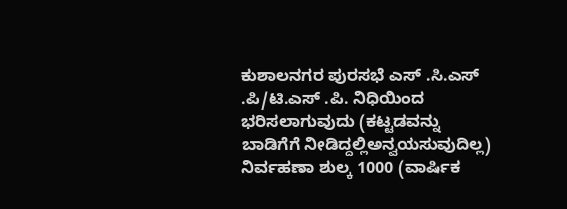ಕುಶಾಲನಗರ ಪುರಸಭೆ ಎಸ್ .ಸಿ.ಎಸ್ .ಪಿ/ಟಿ.ಎಸ್ .ಪಿ. ನಿಧಿಯಿಂದ ಭರಿಸಲಾಗುವುದು (ಕಟ್ಟಡವನ್ನು ಬಾಡಿಗೆಗೆ ನೀಡಿದ್ದಲ್ಲಿಅನ್ವಯಸುವುದಿಲ್ಲ) ನಿರ್ವಹಣಾ ಶುಲ್ಕ 1000 (ವಾರ್ಷಿಕ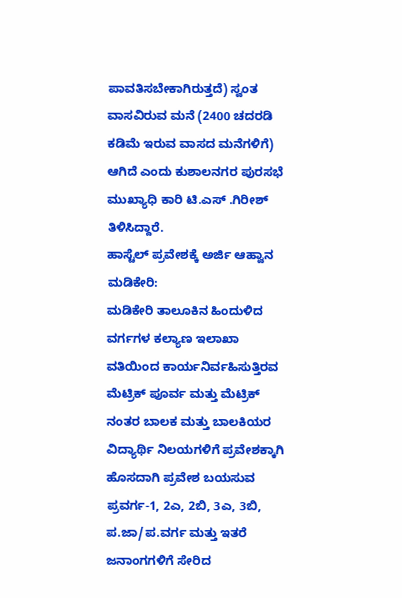ಪಾವತಿಸಬೇಕಾಗಿರುತ್ತದೆ) ಸ್ವಂತ ವಾಸವಿರುವ ಮನೆ (2400 ಚದರಡಿ ಕಡಿಮೆ ಇರುವ ವಾಸದ ಮನೆಗಳಿಗೆ) ಆಗಿದೆ ಎಂದು ಕುಶಾಲನಗರ ಪುರಸಭೆ ಮುಖ್ಯಾಧಿ ಕಾರಿ ಟಿ.ಎಸ್ .ಗಿರೀಶ್ ತಿಳಿಸಿದ್ದಾರೆ.
ಹಾಸ್ಟೆಲ್ ಪ್ರವೇಶಕ್ಕೆ ಅರ್ಜಿ ಆಹ್ವಾನ
ಮಡಿಕೇರಿ:
ಮಡಿಕೇರಿ ತಾಲೂಕಿನ ಹಿಂದುಳಿದ ವರ್ಗಗಳ ಕಲ್ಯಾಣ ಇಲಾಖಾ ವತಿಯಿಂದ ಕಾರ್ಯನಿರ್ವಹಿಸುತ್ತಿರವ ಮೆಟ್ರಿಕ್ ಪೂರ್ವ ಮತ್ತು ಮೆಟ್ರಿಕ್ ನಂತರ ಬಾಲಕ ಮತ್ತು ಬಾಲಕಿಯರ ವಿದ್ಯಾರ್ಥಿ ನಿಲಯಗಳಿಗೆ ಪ್ರವೇಶಕ್ಕಾಗಿ ಹೊಸದಾಗಿ ಪ್ರವೇಶ ಬಯಸುವ ಪ್ರವರ್ಗ-1, 2ಎ, 2ಬಿ, 3ಎ, 3ಬಿ, ಪ.ಜಾ/ಪ.ವರ್ಗ ಮತ್ತು ಇತರೆ ಜನಾಂಗಗಳಿಗೆ ಸೇರಿದ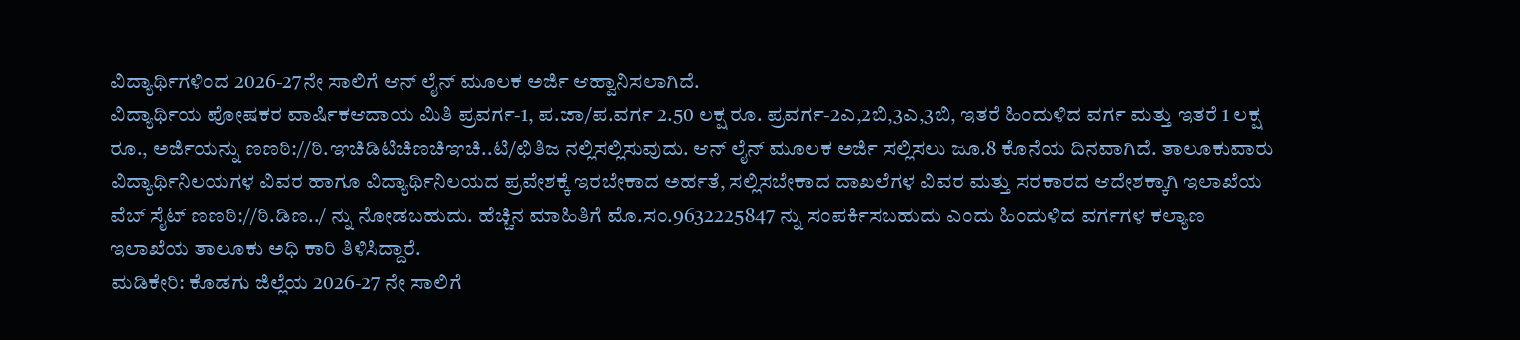ವಿದ್ಯಾರ್ಥಿಗಳಿಂದ 2026-27ನೇ ಸಾಲಿಗೆ ಆನ್ ಲೈನ್ ಮೂಲಕ ಅರ್ಜಿ ಆಹ್ವಾನಿಸಲಾಗಿದೆ.
ವಿದ್ಯಾರ್ಥಿಯ ಪೋಷಕರ ವಾರ್ಷಿಕಆದಾಯ ಮಿತಿ ಪ್ರವರ್ಗ-1, ಪ.ಜಾ/ಪ.ವರ್ಗ 2.50 ಲಕ್ಷ ರೂ. ಪ್ರವರ್ಗ-2ಎ,2ಬಿ,3ಎ,3ಬಿ, ಇತರೆ ಹಿಂದುಳಿದ ವರ್ಗ ಮತ್ತು ಇತರೆ 1 ಲಕ್ಷ ರೂ., ಅರ್ಜಿಯನ್ನು ಣಣಠಿ://ಠಿ.ಞಚಿಡಿಟಿಚಿಣಚಿಞಚಿ..ಟಿ/ಛಿತಿಜ ನಲ್ಲಿಸಲ್ಲಿಸುವುದು. ಆನ್ ಲೈನ್ ಮೂಲಕ ಅರ್ಜಿ ಸಲ್ಲಿಸಲು ಜೂ.8 ಕೊನೆಯ ದಿನವಾಗಿದೆ. ತಾಲೂಕುವಾರು ವಿದ್ಯಾರ್ಥಿನಿಲಯಗಳ ವಿವರ ಹಾಗೂ ವಿದ್ಯಾರ್ಥಿನಿಲಯದ ಪ್ರವೇಶಕ್ಕೆ ಇರಬೇಕಾದ ಅರ್ಹತೆ, ಸಲ್ಲಿಸಬೇಕಾದ ದಾಖಲೆಗಳ ವಿವರ ಮತ್ತು ಸರಕಾರದ ಆದೇಶಕ್ಕಾಗಿ ಇಲಾಖೆಯ ವೆಬ್ ಸೈಟ್ ಣಣಠಿ://ಠಿ.ಡಿಣ../ ನ್ನು ನೋಡಬಹುದು. ಹೆಚ್ಚಿನ ಮಾಹಿತಿಗೆ ಮೊ.ಸಂ.9632225847 ನ್ನು ಸಂಪರ್ಕಿಸಬಹುದು ಎಂದು ಹಿಂದುಳಿದ ವರ್ಗಗಳ ಕಲ್ಯಾಣ ಇಲಾಖೆಯ ತಾಲೂಕು ಅಧಿ ಕಾರಿ ತಿಳಿಸಿದ್ದಾರೆ.
ಮಡಿಕೇರಿ: ಕೊಡಗು ಜಿಲ್ಲೆಯ 2026-27 ನೇ ಸಾಲಿಗೆ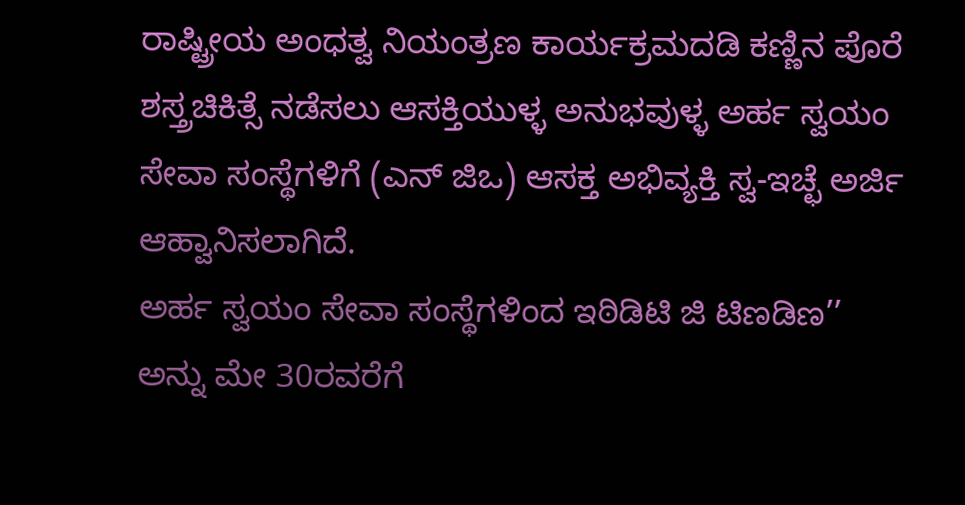ರಾಷ್ಟ್ರೀಯ ಅಂಧತ್ವ ನಿಯಂತ್ರಣ ಕಾರ್ಯಕ್ರಮದಡಿ ಕಣ್ಣಿನ ಪೊರೆ ಶಸ್ತ್ರಚಿಕಿತ್ಸೆ ನಡೆಸಲು ಆಸಕ್ತಿಯುಳ್ಳ ಅನುಭವುಳ್ಳ ಅರ್ಹ ಸ್ವಯಂ ಸೇವಾ ಸಂಸ್ಥೆಗಳಿಗೆ (ಎನ್ ಜಿಒ) ಆಸಕ್ತ ಅಭಿವ್ಯಕ್ತಿ ಸ್ವ-ಇಚ್ಛೆ ಅರ್ಜಿ ಆಹ್ವಾನಿಸಲಾಗಿದೆ.
ಅರ್ಹ ಸ್ವಯಂ ಸೇವಾ ಸಂಸ್ಥೆಗಳಿಂದ ಇಠಿಡಿಟಿ ಜಿ ಟಿಣಡಿಣ’’ ಅನ್ನು ಮೇ 30ರವರೆಗೆ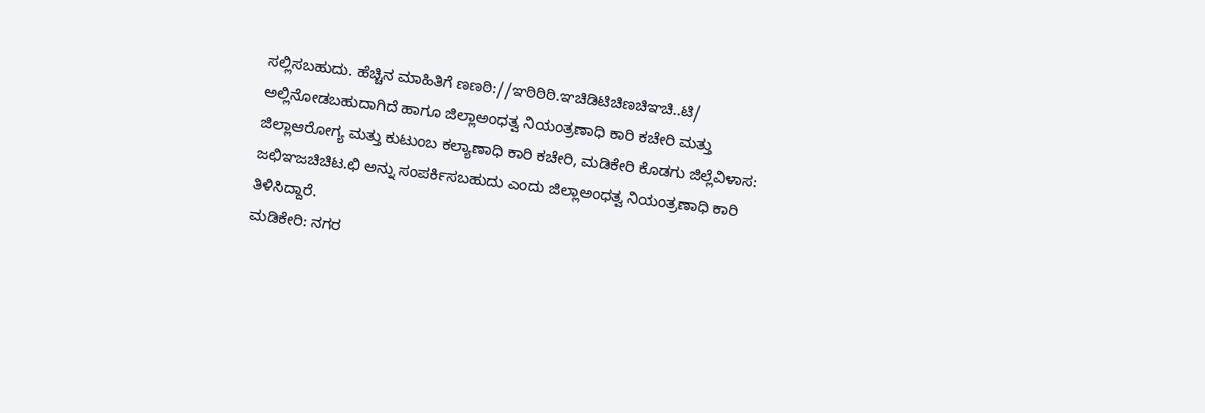ಸಲ್ಲಿಸಬಹುದು. ಹೆಚ್ಚಿನ ಮಾಹಿತಿಗೆ ಣಣಠಿ://ಞಠಿಠಿಠಿ.ಞಚಿಡಿಟಿಚಿಣಚಿಞಚಿ..ಟಿ/ ಅಲ್ಲಿನೋಡಬಹುದಾಗಿದೆ ಹಾಗೂ ಜಿಲ್ಲಾಅಂಧತ್ವ ನಿಯಂತ್ರಣಾಧಿ ಕಾರಿ ಕಚೇರಿ ಮತ್ತು ಜಿಲ್ಲಾಆರೋಗ್ಯ ಮತ್ತು ಕುಟುಂಬ ಕಲ್ಯಾಣಾಧಿ ಕಾರಿ ಕಚೇರಿ, ಮಡಿಕೇರಿ ಕೊಡಗು ಜಿಲ್ಲೆವಿಳಾಸ: ಜಛಿಞಜಚಿಚಿಟ.ಛಿ ಅನ್ನು ಸಂಪರ್ಕಿಸಬಹುದು ಎಂದು ಜಿಲ್ಲಾಅಂಧತ್ವ ನಿಯಂತ್ರಣಾಧಿ ಕಾರಿ ತಿಳಿಸಿದ್ದಾರೆ.
ಮಡಿಕೇರಿ: ನಗರ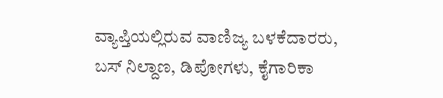ವ್ಯಾಪ್ತಿಯಲ್ಲಿರುವ ವಾಣಿಜ್ಯ ಬಳಕೆದಾರರು, ಬಸ್ ನಿಲ್ದಾಣ, ಡಿಪೋಗಳು, ಕೈಗಾರಿಕಾ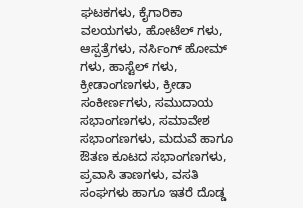ಘಟಕಗಳು, ಕೈಗಾರಿಕಾ ವಲಯಗಳು, ಹೋಟೆಲ್ ಗಳು, ಆಸ್ಪತ್ರೆಗಳು, ನರ್ಸಿಂಗ್ ಹೋಮ್ ಗಳು, ಹಾಸ್ಟೆಲ್ ಗಳು, ಕ್ರೀಡಾಂಗಣಗಳು, ಕ್ರೀಡಾ ಸಂಕೀರ್ಣಗಳು, ಸಮುದಾಯ ಸಭಾಂಗಣಗಳು, ಸಮಾವೇಶ ಸಭಾಂಗಣಗಳು, ಮದುವೆ ಹಾಗೂ ಔತಣ ಕೂಟದ ಸಭಾಂಗಣಗಳು, ಪ್ರವಾಸಿ ತಾಣಗಳು, ವಸತಿ ಸಂಘಗಳು ಹಾಗೂ ಇತರೆ ದೊಡ್ಡ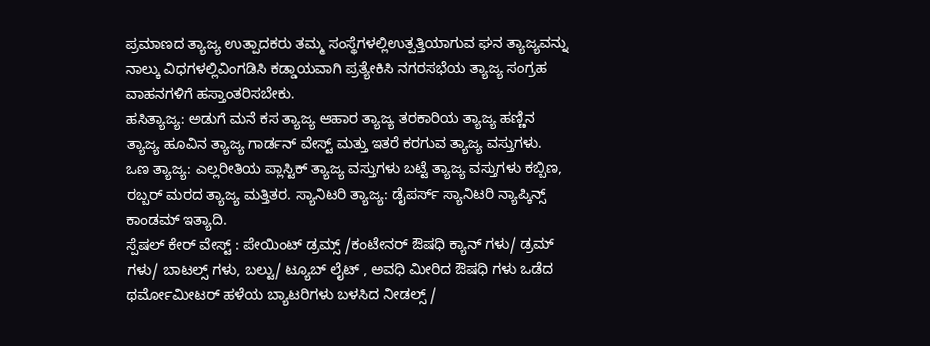ಪ್ರಮಾಣದ ತ್ಯಾಜ್ಯ ಉತ್ಪಾದಕರು ತಮ್ಮ ಸಂಸ್ಥೆಗಳಲ್ಲಿಉತ್ಪತ್ತಿಯಾಗುವ ಘನ ತ್ಯಾಜ್ಯವನ್ನು ನಾಲ್ಕು ವಿಧಗಳಲ್ಲಿವಿಂಗಡಿಸಿ ಕಡ್ಡಾಯವಾಗಿ ಪ್ರತ್ಯೇಕಿಸಿ ನಗರಸಭೆಯ ತ್ಯಾಜ್ಯ ಸಂಗ್ರಹ ವಾಹನಗಳಿಗೆ ಹಸ್ತಾಂತರಿಸಬೇಕು.
ಹಸಿತ್ಯಾಜ್ಯ: ಅಡುಗೆ ಮನೆ ಕಸ ತ್ಯಾಜ್ಯ ಆಹಾರ ತ್ಯಾಜ್ಯ ತರಕಾರಿಯ ತ್ಯಾಜ್ಯ ಹಣ್ಣಿನ ತ್ಯಾಜ್ಯ ಹೂವಿನ ತ್ಯಾಜ್ಯ ಗಾರ್ಡನ್ ವೇಸ್ಟ್ ಮತ್ತು ಇತರೆ ಕರಗುವ ತ್ಯಾಜ್ಯ ವಸ್ತುಗಳು.
ಒಣ ತ್ಯಾಜ್ಯ: ಎಲ್ಲರೀತಿಯ ಪ್ಲಾಸ್ಟಿಕ್ ತ್ಯಾಜ್ಯ ವಸ್ತುಗಳು ಬಟ್ಟೆ ತ್ಯಾಜ್ಯ ವಸ್ತುಗಳು ಕಬ್ಬಿಣ, ರಬ್ಬರ್ ಮರದ ತ್ಯಾಜ್ಯ ಮತ್ತಿತರ. ಸ್ಯಾನಿಟರಿ ತ್ಯಾಜ್ಯ: ಡೈಪರ್ಸ್ ಸ್ಯಾನಿಟರಿ ನ್ಯಾಪ್ಕಿನ್ಸ್ ಕಾಂಡಮ್ ಇತ್ಯಾದಿ.
ಸ್ಪೆಷಲ್ ಕೇರ್ ವೇಸ್ಟ್ : ಪೇಯಿಂಟ್ ಡ್ರಮ್ಸ್ /ಕಂಟೇನರ್ ಔಷಧಿ ಕ್ಯಾನ್ ಗಳು/ ಡ್ರಮ್ ಗಳು/ ಬಾಟಲ್ಸ್ ಗಳು, ಬಲ್ಟು/ ಟ್ಯೂಬ್ ಲೈಟ್ , ಅವಧಿ ಮೀರಿದ ಔಷಧಿ ಗಳು ಒಡೆದ ಥರ್ಮೋಮೀಟರ್ ಹಳೆಯ ಬ್ಯಾಟರಿಗಳು ಬಳಸಿದ ನೀಡಲ್ಸ್ /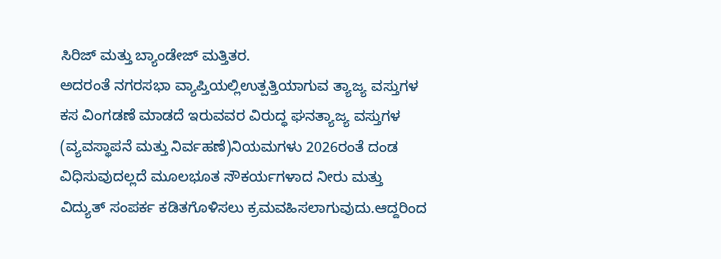ಸಿರಿಜ್ ಮತ್ತು ಬ್ಯಾಂಡೇಜ್ ಮತ್ತಿತರ.
ಅದರಂತೆ ನಗರಸಭಾ ವ್ಯಾಪ್ತಿಯಲ್ಲಿಉತ್ಪತ್ತಿಯಾಗುವ ತ್ಯಾಜ್ಯ ವಸ್ತುಗಳ ಕಸ ವಿಂಗಡಣೆ ಮಾಡದೆ ಇರುವವರ ವಿರುದ್ಧ ಘನತ್ಯಾಜ್ಯ ವಸ್ತುಗಳ (ವ್ಯವಸ್ಥಾಪನೆ ಮತ್ತು ನಿರ್ವಹಣೆ)ನಿಯಮಗಳು 2026ರಂತೆ ದಂಡ ವಿಧಿಸುವುದಲ್ಲದೆ ಮೂಲಭೂತ ಸೌಕರ್ಯಗಳಾದ ನೀರು ಮತ್ತು ವಿದ್ಯುತ್ ಸಂಪರ್ಕ ಕಡಿತಗೊಳಿಸಲು ಕ್ರಮವಹಿಸಲಾಗುವುದು.ಆದ್ದರಿಂದ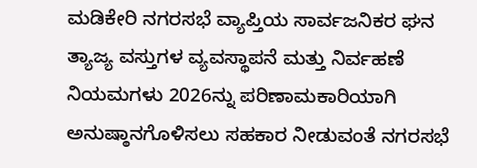ಮಡಿಕೇರಿ ನಗರಸಭೆ ವ್ಯಾಪ್ತಿಯ ಸಾರ್ವಜನಿಕರ ಘನ ತ್ಯಾಜ್ಯ ವಸ್ತುಗಳ ವ್ಯವಸ್ಥಾಪನೆ ಮತ್ತು ನಿರ್ವಹಣೆ ನಿಯಮಗಳು 2026ನ್ನು ಪರಿಣಾಮಕಾರಿಯಾಗಿ ಅನುಷ್ಠಾನಗೊಳಿಸಲು ಸಹಕಾರ ನೀಡುವಂತೆ ನಗರಸಭೆ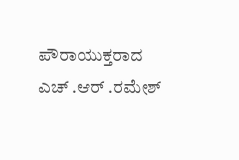ಪೌರಾಯುಕ್ತರಾದ ಎಚ್ .ಆರ್ .ರಮೇಶ್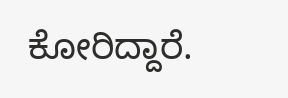ಕೋರಿದ್ದಾರೆ.